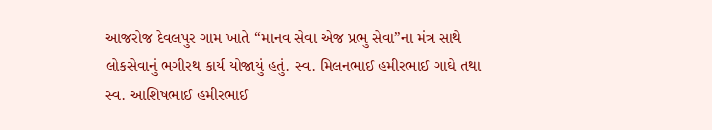આજરોજ દેવલપુર ગામ ખાતે “માનવ સેવા એજ પ્રભુ સેવા”ના મંત્ર સાથે લોકસેવાનું ભગીરથ કાર્ય યોજાયું હતું. સ્વ. મિલનભાઈ હમીરભાઈ ગાઘે તથા સ્વ. આશિષભાઈ હમીરભાઈ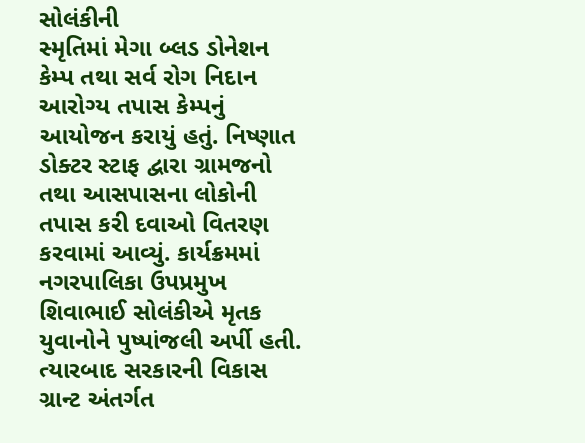સોલંકીની
સ્મૃતિમાં મેગા બ્લડ ડોનેશન કેમ્પ તથા સર્વ રોગ નિદાન આરોગ્ય તપાસ કેમ્પનું આયોજન કરાયું હતું. નિષ્ણાત ડોક્ટર સ્ટાફ દ્વારા ગ્રામજનો તથા આસપાસના લોકોની તપાસ કરી દવાઓ વિતરણ કરવામાં આવ્યું. કાર્યક્રમમાં નગરપાલિકા ઉપપ્રમુખ શિવાભાઈ સોલંકીએ મૃતક યુવાનોને પુષ્પાંજલી અર્પી હતી. ત્યારબાદ સરકારની વિકાસ ગ્રાન્ટ અંતર્ગત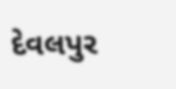દેવલપુર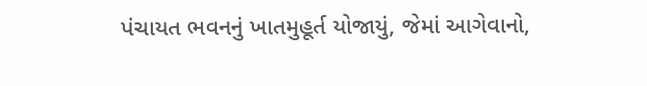પંચાયત ભવનનું ખાતમુહૂર્ત યોજાયું, જેમાં આગેવાનો,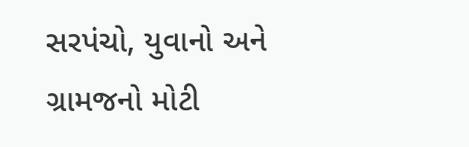સરપંચો, યુવાનો અને ગ્રામજનો મોટી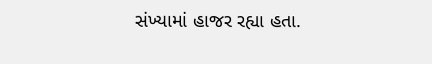સંખ્યામાં હાજર રહ્યા હતા.